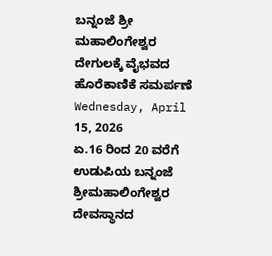ಬನ್ನಂಜೆ ಶ್ರೀ ಮಹಾಲಿಂಗೇಶ್ವರ ದೇಗುಲಕ್ಕೆ ವೈಭವದ ಹೊರೆಕಾಣಿಕೆ ಸಮರ್ಪಣೆ
Wednesday, April 15, 2026
ಏ.16 ರಿಂದ 20 ವರೆಗೆ ಉಡುಪಿಯ ಬನ್ನಂಜೆ ಶ್ರೀಮಹಾಲಿಂಗೇಶ್ವರ ದೇವಸ್ಥಾನದ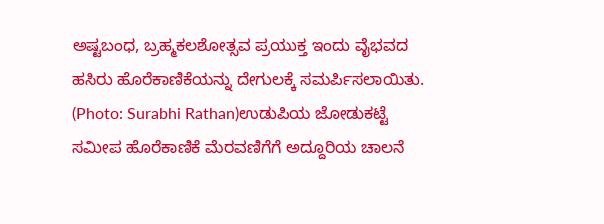ಅಷ್ಟಬಂಧ, ಬ್ರಹ್ಮಕಲಶೋತ್ಸವ ಪ್ರಯುಕ್ತ ಇಂದು ವೈಭವದ ಹಸಿರು ಹೊರೆಕಾಣಿಕೆಯನ್ನು ದೇಗುಲಕ್ಕೆ ಸಮರ್ಪಿಸಲಾಯಿತು.
(Photo: Surabhi Rathan)ಉಡುಪಿಯ ಜೋಡುಕಟ್ಟೆ ಸಮೀಪ ಹೊರೆಕಾಣಿಕೆ ಮೆರವಣಿಗೆಗೆ ಅದ್ದೂರಿಯ ಚಾಲನೆ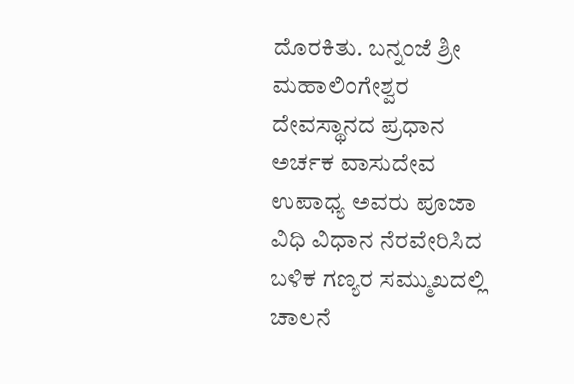ದೊರಕಿತು. ಬನ್ನಂಜೆ ಶ್ರೀ ಮಹಾಲಿಂಗೇಶ್ವರ ದೇವಸ್ಥಾನದ ಪ್ರಧಾನ ಅರ್ಚಕ ವಾಸುದೇವ ಉಪಾಧ್ಯ ಅವರು ಪೂಜಾ ವಿಧಿ ವಿಧಾನ ನೆರವೇರಿಸಿದ ಬಳಿಕ ಗಣ್ಯರ ಸಮ್ಮುಖದಲ್ಲಿ ಚಾಲನೆ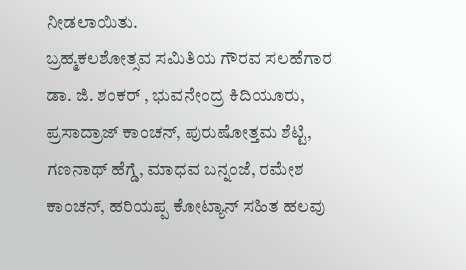ನೀಡಲಾಯಿತು.
ಬ್ರಹ್ಮಕಲಶೋತ್ಸವ ಸಮಿತಿಯ ಗೌರವ ಸಲಹೆಗಾರ ಡಾ. ಜಿ. ಶಂಕರ್ , ಭುವನೇಂದ್ರ ಕಿದಿಯೂರು, ಪ್ರಸಾದ್ರಾಜ್ ಕಾಂಚನ್, ಪುರುಷೋತ್ತಮ ಶೆಟ್ಟಿ, ಗಣನಾಥ್ ಹೆಗ್ಡೆ, ಮಾಧವ ಬನ್ನಂಜೆ, ರಮೇಶ ಕಾಂಚನ್, ಹರಿಯಪ್ಪ ಕೋಟ್ಯಾನ್ ಸಹಿತ ಹಲವು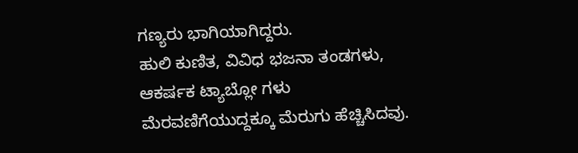ಗಣ್ಯರು ಭಾಗಿಯಾಗಿದ್ದರು.
ಹುಲಿ ಕುಣಿತ, ವಿವಿಧ ಭಜನಾ ತಂಡಗಳು, ಆಕರ್ಷಕ ಟ್ಯಾಬ್ಲೋ ಗಳು ಮೆರವಣಿಗೆಯುದ್ದಕ್ಕೂ ಮೆರುಗು ಹೆಚ್ಚಿಸಿದವು.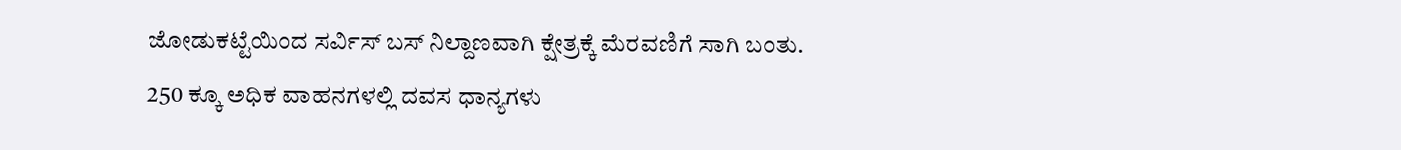ಜೋಡುಕಟ್ಟೆಯಿಂದ ಸರ್ವಿಸ್ ಬಸ್ ನಿಲ್ದಾಣವಾಗಿ ಕ್ಷೇತ್ರಕ್ಕೆ ಮೆರವಣಿಗೆ ಸಾಗಿ ಬಂತು.
250 ಕ್ಕೂ ಅಧಿಕ ವಾಹನಗಳಲ್ಲಿ ದವಸ ಧಾನ್ಯಗಳು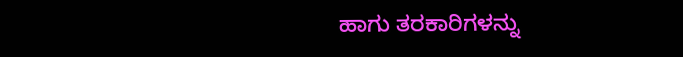ಹಾಗು ತರಕಾರಿಗಳನ್ನು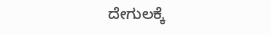ದೇಗುಲಕ್ಕೆ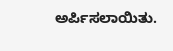ಅರ್ಪಿಸಲಾಯಿತು.